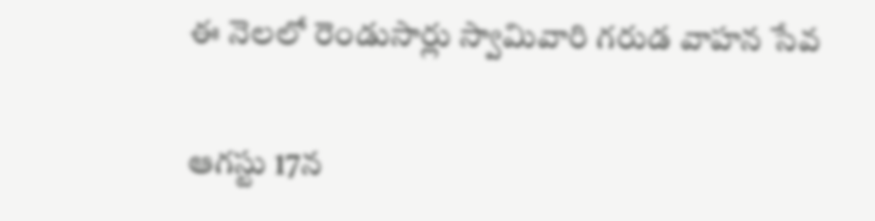ఈ నెలలో రెండుసార్లు స్వామివారి గరుడ వాహన సేవ

ఆగస్టు 17న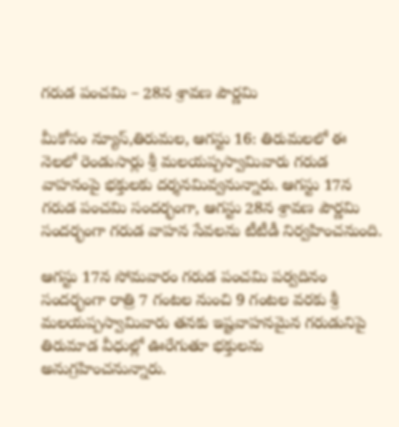గరుడ పంచమి – 28న శ్రావణ పౌర్ణమి

మీకోసం న్యూస్,తిరుమల, ఆగస్టు 16: తిరుమలలో ఈ నెలలో రెండుసార్లు శ్రీ మలయప్పస్వామివారు గరుడ వాహనంపై భక్తులకు దర్శనమివ్వనున్నారు. ఆగస్టు 17న గరుడ పంచమి సందర్భంగా, ఆగస్టు 28న శ్రావణ పౌర్ణమి సందర్భంగా గరుడ వాహన సేవలను టీటీడీ నిర్వహించనుంది.

ఆగస్టు 17న సోమవారం గరుడ పంచమి పర్వదినం సందర్భంగా రాత్రి 7 గంటల నుంచి 9 గంటల వరకు శ్రీ మలయప్పస్వామివారు తనకు ఇష్టవాహనమైన గరుడునిపై తిరుమాడ వీధుల్లో ఊరేగుతూ భక్తులను అనుగ్రహించనున్నారు.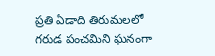ప్రతి ఏడాది తిరుమలలో గరుడ పంచమిని ఘనంగా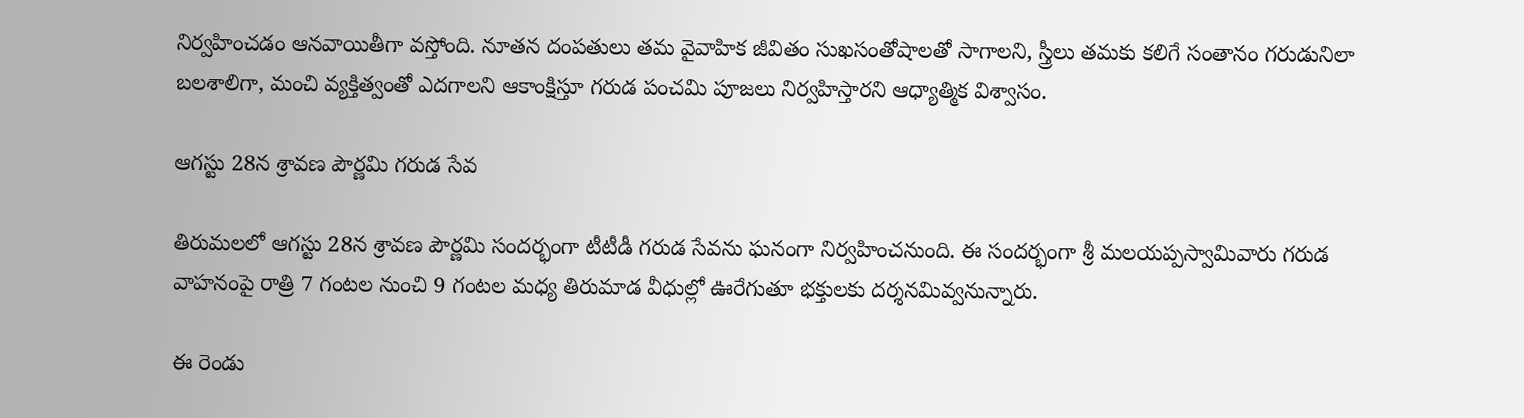నిర్వహించడం ఆనవాయితీగా వస్తోంది. నూతన దంపతులు తమ వైవాహిక జీవితం సుఖసంతోషాలతో సాగాలని, స్త్రీలు తమకు కలిగే సంతానం గరుడునిలా బలశాలిగా, మంచి వ్యక్తిత్వంతో ఎదగాలని ఆకాంక్షిస్తూ గరుడ పంచమి పూజలు నిర్వహిస్తారని ఆధ్యాత్మిక విశ్వాసం.

ఆగస్టు 28న శ్రావణ పౌర్ణమి గరుడ సేవ

తిరుమలలో ఆగస్టు 28న శ్రావణ పౌర్ణమి సందర్భంగా టీటీడీ గరుడ సేవను ఘనంగా నిర్వహించనుంది. ఈ సందర్భంగా శ్రీ మలయప్పస్వామివారు గరుడ వాహనంపై రాత్రి 7 గంటల నుంచి 9 గంటల మధ్య తిరుమాడ వీధుల్లో ఊరేగుతూ భక్తులకు దర్శనమివ్వనున్నారు.

ఈ రెండు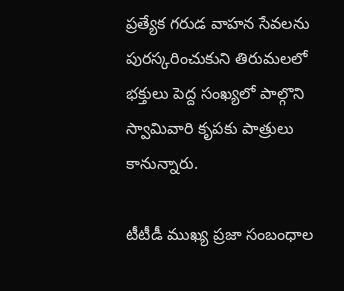ప్రత్యేక గరుడ వాహన సేవలను పురస్కరించుకుని తిరుమలలో భక్తులు పెద్ద సంఖ్యలో పాల్గొని స్వామివారి కృపకు పాత్రులు కానున్నారు.

టీటీడీ ముఖ్య ప్రజా సంబంధాల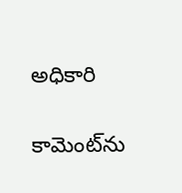అధికారి

కామెంట్‌ను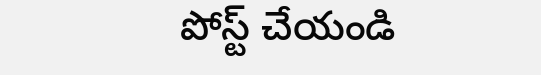పోస్ట్ చేయండి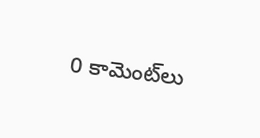0 కామెంట్‌లు